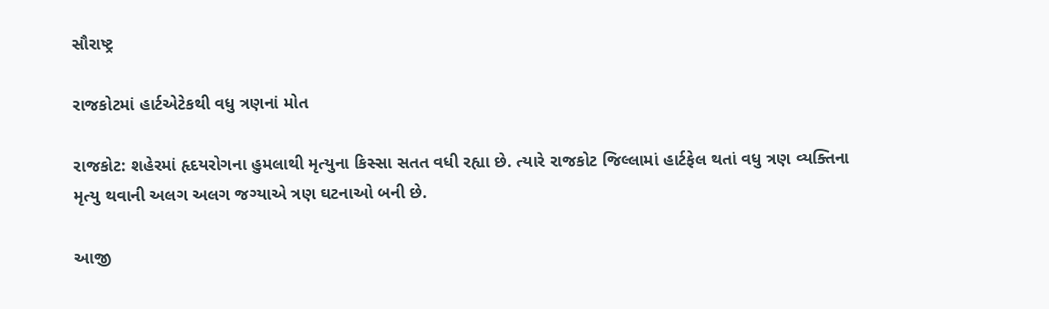સૌરાષ્ટ્ર

રાજકોટમાં હાર્ટએટેકથી વધુ ત્રણનાં મોત

રાજકોટ: શહેરમાં હૃદયરોગના હુમલાથી મૃત્યુના કિસ્સા સતત વધી રહ્યા છે. ત્યારે રાજકોટ જિલ્લામાં હાર્ટફેલ થતાં વધુ ત્રણ વ્યક્તિના મૃત્યુ થવાની અલગ અલગ જગ્યાએ ત્રણ ઘટનાઓ બની છે.

આજી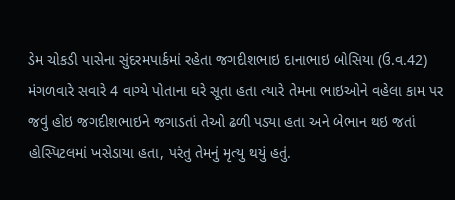ડેમ ચોકડી પાસેના સુંદરમપાર્કમાં રહેતા જગદીશભાઇ દાનાભાઇ બોસિયા (ઉ.વ.42) મંગળવારે સવારે 4 વાગ્યે પોતાના ઘરે સૂતા હતા ત્યારે તેમના ભાઇઓને વહેલા કામ પર જવું હોઇ જગદીશભાઇને જગાડતાં તેઓ ઢળી પડ્યા હતા અને બેભાન થઇ જતાં હોસ્પિટલમાં ખસેડાયા હતા, પરંતુ તેમનું મૃત્યુ થયું હતું.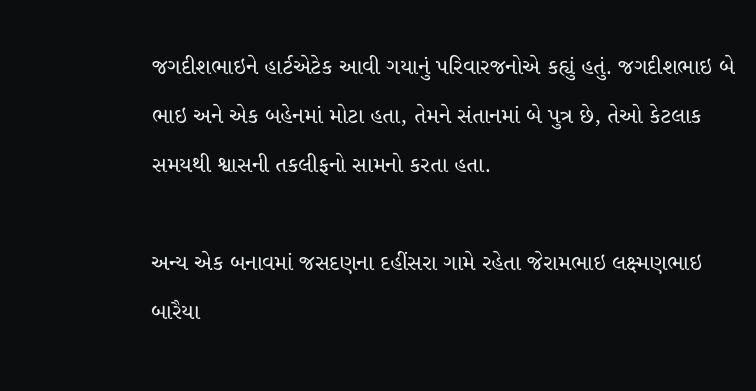જગદીશભાઇને હાર્ટએટેક આવી ગયાનું પરિવારજનોએ કહ્યું હતું. જગદીશભાઇ બે ભાઇ અને એક બહેનમાં મોટા હતા, તેમને સંતાનમાં બે પુત્ર છે, તેઓ કેટલાક સમયથી શ્વાસની તકલીફનો સામનો કરતા હતા.

અન્ય એક બનાવમાં જસદણના દહીંસરા ગામે રહેતા જેરામભાઇ લક્ષ્મણભાઇ બારૈયા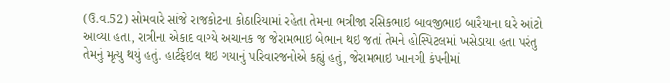(ઉ.વ.52) સોમવારે સાંજે રાજકોટના કોઠારિયામાં રહેતા તેમના ભત્રીજા રસિકભાઇ બાવજીભાઇ બારૈયાના ઘરે આંટો આવ્યા હતા, રાત્રીના એકાદ વાગ્યે અચાનક જ જેરામભાઇ બેભાન થઇ જતાં તેમને હોસ્પિટલમાં ખસેડાયા હતા પરંતુ તેમનું મૃત્યુ થયું હતું. હાર્ટફેઇલ થઇ ગયાનું પરિવારજનોએ કહ્યું હતું, જેરામભાઇ ખાનગી કંપનીમાં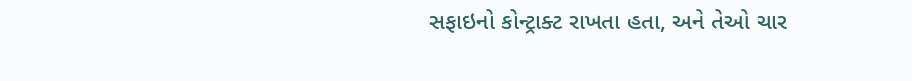સફાઇનો કોન્ટ્રાક્ટ રાખતા હતા, અને તેઓ ચાર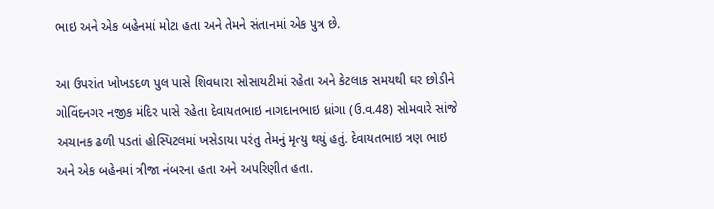ભાઇ અને એક બહેનમાં મોટા હતા અને તેમને સંતાનમાં એક પુત્ર છે.

આ ઉપરાંત ખોખડદળ પુલ પાસે શિવધારા સોસાયટીમાં રહેતા અને કેટલાક સમયથી ઘર છોડીને ગોવિંદનગર નજીક મંદિર પાસે રહેતા દેવાયતભાઇ નાગદાનભાઇ ધ્રાંગા (ઉ.વ.48) સોમવારે સાંજે અચાનક ઢળી પડતાં હોસ્પિટલમાં ખસેડાયા પરંતુ તેમનું મૃત્યુ થયું હતું. દેવાયતભાઇ ત્રણ ભાઇ અને એક બહેનમાં ત્રીજા નંબરના હતા અને અપરિણીત હતા.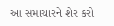આ સમાચારને શેર કરો